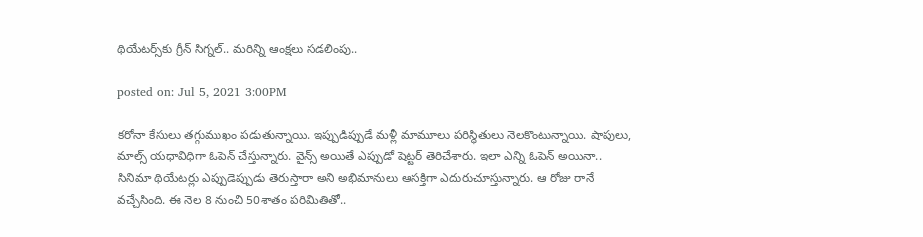థియేట‌ర్స్‌కు గ్రీన్ సిగ్న‌ల్‌.. మ‌రిన్ని ఆంక్ష‌లు స‌డ‌లింపు..

posted on: Jul 5, 2021 3:00PM

క‌రోనా కేసులు త‌గ్గుముఖం ప‌డుతున్నాయి. ఇప్పుడిప్పుడే మ‌ళ్లీ మామూలు ప‌రిస్థితులు నెల‌కొంటున్నాయి. షాపులు, మాల్స్ య‌ధావిధిగా ఓపెన్ చేస్తున్నారు. వైన్స్ అయితే ఎప్పుడో షెట్ట‌ర్‌ తెరిచేశారు. ఇలా ఎన్ని ఓపెన్ అయినా.. సినిమా థియేట‌ర్లు ఎప్పుడెప్పుడు తెరుస్తారా అని అభిమానులు ఆస‌క్తిగా ఎదురుచూస్తున్నారు. ఆ రోజు రానే వ‌చ్చేసింది. ఈ నెల 8 నుంచి 50శాతం పరిమితితో..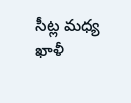సీట్ల మ‌ధ్య ఖాళీ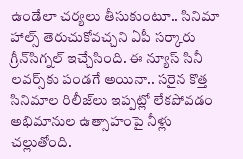ఉండేలా చ‌ర్య‌లు తీసుకుంటూ.. సినిమా హాల్స్ తెరుచుకోవ‌చ్చ‌ని ఏపీ స‌ర్కారు గ్రీన్‌సిగ్న‌ల్ ఇచ్చేసింది. ఈ న్యూస్‌ సినీ ల‌వ‌ర్స్‌కు పండ‌గే అయినా.. స‌రైన‌ కొత్త సినిమాల రిలీజ్‌లు ఇప్ప‌ట్లో లేక‌పోవ‌డం అభిమానుల ఉత్సాహంపై నీళ్లు చ‌ల్లుతోంది.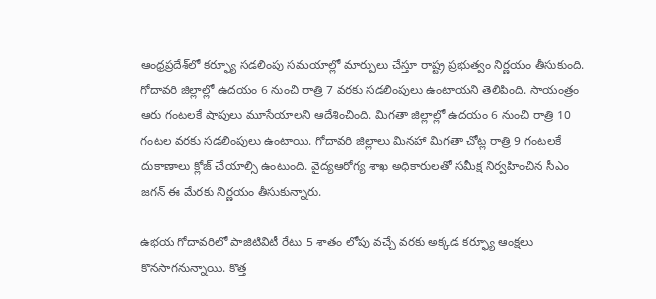ఆంధ్రప్రదేశ్‌లో కర్ఫ్యూ సడలింపు సమయాల్లో మార్పులు చేస్తూ రాష్ట్ర ప్రభుత్వం నిర్ణయం తీసుకుంది. గోదావరి జిల్లాల్లో ఉదయం 6 నుంచి రాత్రి 7 వరకు సడలింపులు ఉంటాయని తెలిపింది. సాయంత్రం ఆరు గంటలకే షాపులు మూసేయాలని ఆదేశించింది. మిగతా జిల్లాల్లో ఉదయం 6 నుంచి రాత్రి 10 గంటల వరకు సడలింపులు ఉంటాయి. గోదావరి జిల్లాలు మినహా మిగతా చోట్ల రాత్రి 9 గంటలకే దుకాణాలు క్లోజ్ చేయాల్సి ఉంటుంది. వైద్యఆరోగ్య శాఖ అధికారులతో సమీక్ష నిర్వహించిన సీఎం జ‌గ‌న్‌ ఈ మేరకు నిర్ణయం తీసుకున్నారు.

ఉభయ గోదావరిలో పాజిటివిటీ రేటు 5 శాతం లోపు వచ్చే వరకు అక్కడ క‌ర్ఫ్యూ ఆంక్షలు కొనసాగనున్నాయి. కొత్త‌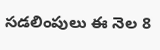సడలింపులు ఈ నెల 8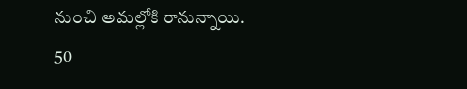నుంచి అమల్లోకి రానున్నాయి. 50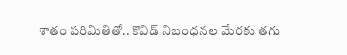శాతం పరిమితితో.. కొవిడ్ నిబంధ‌న‌ల మేర‌కు త‌గు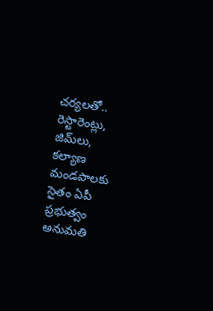చ‌ర్య‌ల‌తో.. రెస్టారెంట్లు, జిమ్‌లు, కల్యాణ మండపాలకు సైతం ఏపీ ప్రభుత్వం అనుమతి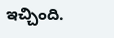ఇచ్చింది.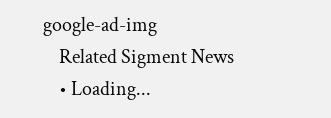google-ad-img
    Related Sigment News
    • Loading...